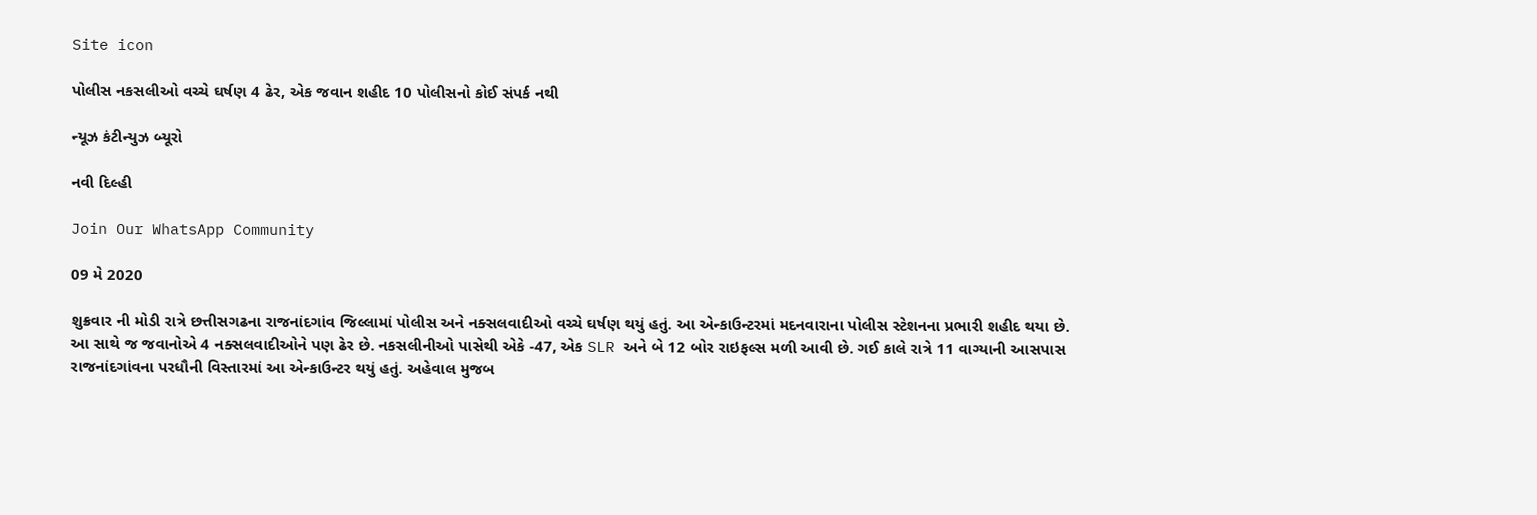Site icon

પોલીસ નકસલીઓ વચ્ચે ઘર્ષણ 4 ઢેર, એક જવાન શહીદ 10 પોલીસનો કોઈ સંપર્ક નથી

ન્યૂઝ કંટીન્યુઝ બ્યૂરો

નવી દિલ્હી

Join Our WhatsApp Community

09 મે 2020

શુક્રવાર ની મોડી રાત્રે છત્તીસગઢના રાજનાંદગાંવ જિલ્લામાં પોલીસ અને નક્સલવાદીઓ વચ્ચે ઘર્ષણ થયું હતું. આ એન્કાઉન્ટરમાં મદનવારાના પોલીસ સ્ટેશનના પ્રભારી શહીદ થયા છે. આ સાથે જ જવાનોએ 4 નક્સલવાદીઓને પણ ઢેર છે. નકસલીનીઓ પાસેથી એકે -47, એક SLR અને બે 12 બોર રાઇફલ્સ મળી આવી છે. ગઈ કાલે રાત્રે 11 વાગ્યાની આસપાસ રાજનાંદગાંવના પરધૌની વિસ્તારમાં આ એન્કાઉન્ટર થયું હતું. અહેવાલ મુજબ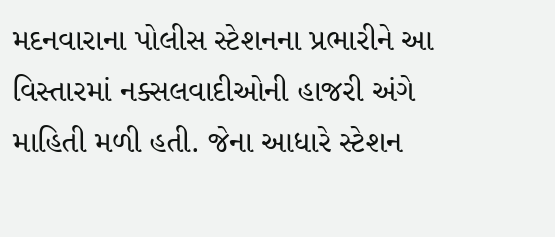મદનવારાના પોલીસ સ્ટેશનના પ્રભારીને આ વિસ્તારમાં નક્સલવાદીઓની હાજરી અંગે માહિતી મળી હતી. જેના આધારે સ્ટેશન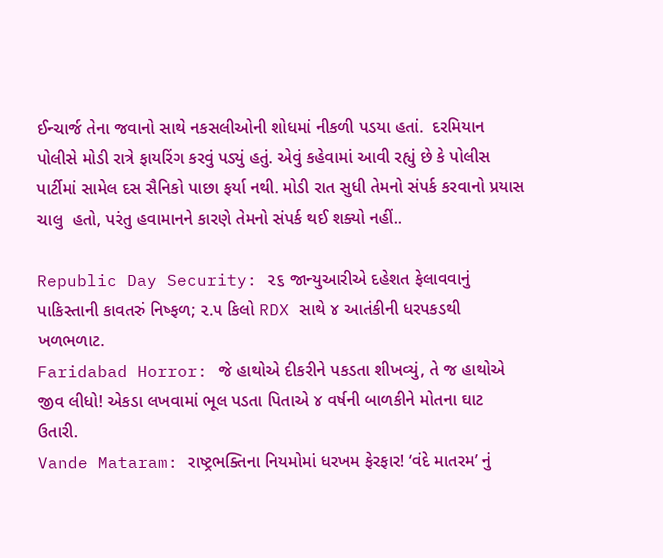ઈન્ચાર્જ તેના જવાનો સાથે નકસલીઓની શોધમાં નીકળી પડયા હતાં.  દરમિયાન પોલીસે મોડી રાત્રે ફાયરિંગ કરવું પડ્યું હતું. એવું કહેવામાં આવી રહ્યું છે કે પોલીસ પાર્ટીમાં સામેલ દસ સૈનિકો પાછા ફર્યા નથી. મોડી રાત સુધી તેમનો સંપર્ક કરવાનો પ્રયાસ ચાલુ  હતો, પરંતુ હવામાનને કારણે તેમનો સંપર્ક થઈ શક્યો નહીં..

Republic Day Security: ૨૬ જાન્યુઆરીએ દહેશત ફેલાવવાનું પાકિસ્તાની કાવતરું નિષ્ફળ; ૨.૫ કિલો RDX સાથે ૪ આતંકીની ધરપકડથી ખળભળાટ.
Faridabad Horror: જે હાથોએ દીકરીને પકડતા શીખવ્યું, તે જ હાથોએ જીવ લીધો! એકડા લખવામાં ભૂલ પડતા પિતાએ ૪ વર્ષની બાળકીને મોતના ઘાટ ઉતારી.
Vande Mataram: રાષ્ટ્રભક્તિના નિયમોમાં ધરખમ ફેરફાર! ‘વંદે માતરમ’ નું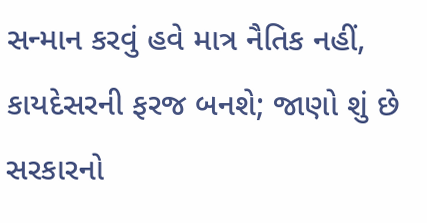સન્માન કરવું હવે માત્ર નૈતિક નહીં, કાયદેસરની ફરજ બનશે; જાણો શું છે સરકારનો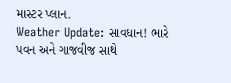માસ્ટર પ્લાન.
Weather Update: સાવધાન! ભારે પવન અને ગાજવીજ સાથે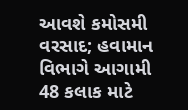આવશે કમોસમી વરસાદ; હવામાન વિભાગે આગામી 48 કલાક માટે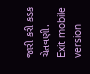જારી કરી કડક ચેતવણી.
Exit mobile version